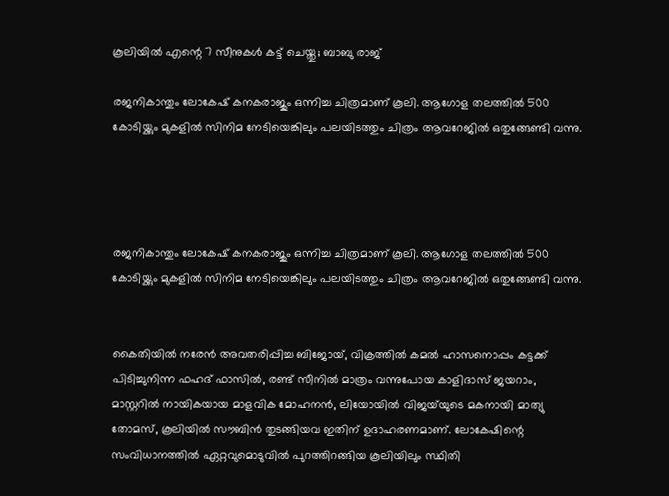കൂലിയിൽ എന്റെ 7 സീനുകൾ കട്ട് ചെയ്തു; ബാബു രാജ്

രജനികാന്തും ലോകേഷ് കനകരാജും ഒന്നിച്ച ചിത്രമാണ് കൂലി. ആഗോള തലത്തിൽ 500 കോടിയ്ക്കും മുകളിൽ സിനിമ നേടിയെങ്കിലും പലയിടത്തും ചിത്രം ആവറേജിൽ ഒതുങ്ങേണ്ടി വന്നു.




രജനികാന്തും ലോകേഷ് കനകരാജും ഒന്നിച്ച ചിത്രമാണ് കൂലി. ആഗോള തലത്തിൽ 500 കോടിയ്ക്കും മുകളിൽ സിനിമ നേടിയെങ്കിലും പലയിടത്തും ചിത്രം ആവറേജിൽ ഒതുങ്ങേണ്ടി വന്നു.


കൈതിയില്‍ നരേന്‍ അവതരിപ്പിച്ച ബിജോയ്, വിക്രത്തില്‍ കമല്‍ ഹാസനൊപ്പം കട്ടക്ക് പിടിച്ചുനിന്ന ഫഹദ് ഫാസില്‍, രണ്ട് സീനില്‍ മാത്രം വന്നുപോയ കാളിദാസ് ജയറാം, മാസ്റ്ററില്‍ നായികയായ മാളവിക മോഹനന്‍, ലിയോയില്‍ വിജയ്‌യുടെ മകനായി മാത്യു തോമസ്, കൂലിയില്‍ സൗബിന്‍ തുടങ്ങിയവ ഇതിന് ഉദാഹരണമാണ്. ലോകേഷിന്റെ സംവിധാനത്തില്‍ ഏറ്റവുമൊടുവില്‍ പുറത്തിറങ്ങിയ കൂലിയിലും സ്ഥിതി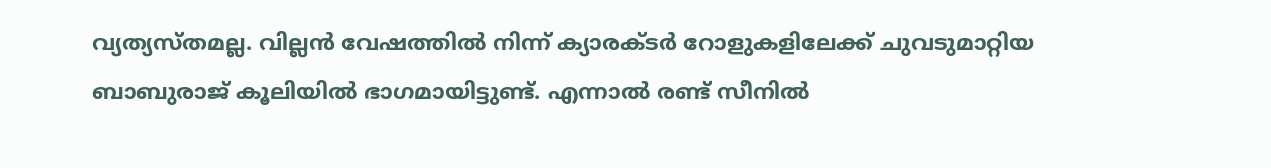വ്യത്യസ്തമല്ല. വില്ലന്‍ വേഷത്തില്‍ നിന്ന് ക്യാരക്ടര്‍ റോളുകളിലേക്ക് ചുവടുമാറ്റിയ ബാബുരാജ് കൂലിയില്‍ ഭാഗമായിട്ടുണ്ട്. എന്നാല്‍ രണ്ട് സീനില്‍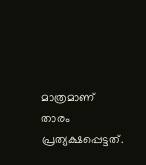മാത്രമാണ് താരം പ്രത്യക്ഷപ്പെട്ടത്.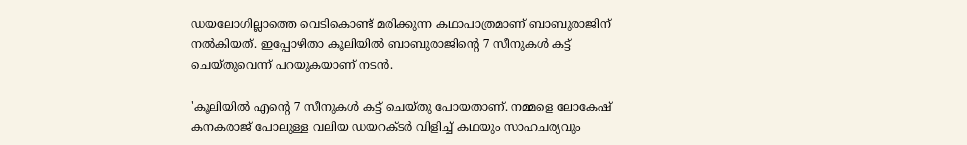ഡയലോഗില്ലാത്തെ വെടികൊണ്ട് മരിക്കുന്ന കഥാപാത്രമാണ് ബാബുരാജിന് നല്‍കിയത്. ഇപ്പോഴിതാ കൂലിയിൽ ബാബുരാജിന്റെ 7 സീനുകൾ കട്ട് ചെയ്തുവെന്ന് പറയുകയാണ് നടൻ.

'കൂലിയിൽ എന്റെ 7 സീനുകൾ കട്ട് ചെയ്തു പോയതാണ്. നമ്മളെ ലോകേഷ് കനകരാജ് പോലുള്ള വലിയ ഡയറക്ടർ വിളിച്ച് കഥയും സാഹചര്യവും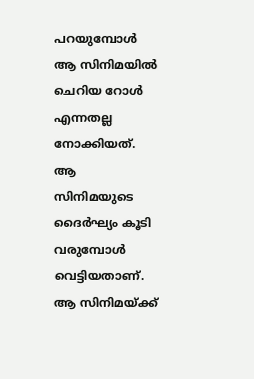പറയുമ്പോൾ ആ സിനിമയിൽ ചെറിയ റോൾ എന്നതല്ല നോക്കിയത്. ആ സിനിമയുടെ ദൈർഘ്യം കൂടി വരുമ്പോൾ വെട്ടിയതാണ്. ആ സിനിമയ്ക്ക്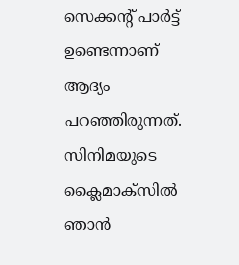സെക്കന്റ് പാർട്ട് ഉണ്ടെന്നാണ് ആദ്യം പറഞ്ഞിരുന്നത്. സിനിമയുടെ ക്ലൈമാക്‌സിൽ ഞാൻ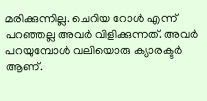മരിക്കുന്നില്ല. ചെറിയ റോൾ എന്ന് പറഞ്ഞല്ല അവർ വിളിക്കുന്നത്. അവർ പറയുമ്പോൾ വലിയൊരു ക്യാരക്ടർ ആണ്.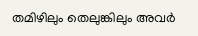തമിഴിലും തെലുങ്കിലും അവർ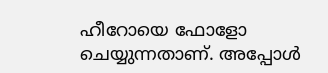ഹീറോയെ ഫോളോ ചെയ്യുന്നതാണ്. അപ്പോൾ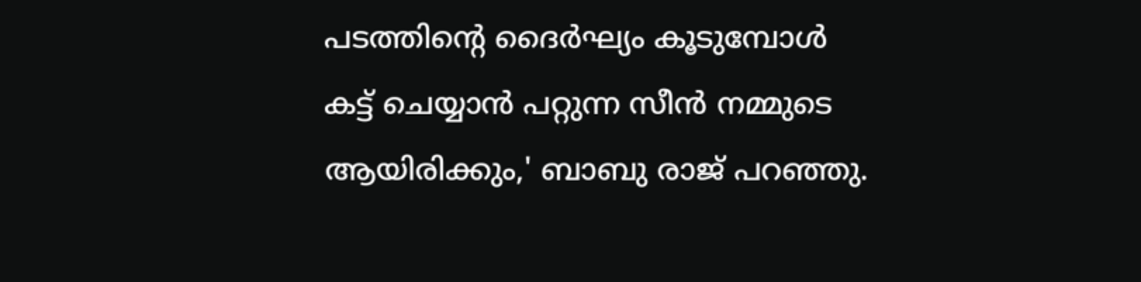പടത്തിന്റെ ദൈർഘ്യം കൂടുമ്പോൾ കട്ട് ചെയ്യാൻ പറ്റുന്ന സീൻ നമ്മുടെ ആയിരിക്കും,' ബാബു രാജ് പറഞ്ഞു.